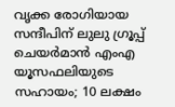വൃക്ക രോഗിയായ സന്ദീപിന് ലുലു ഗ്രൂപ്പ് ചെയർമാൻ എംഎ യൂസഫലിയുടെ സഹായം; 10 ലക്ഷം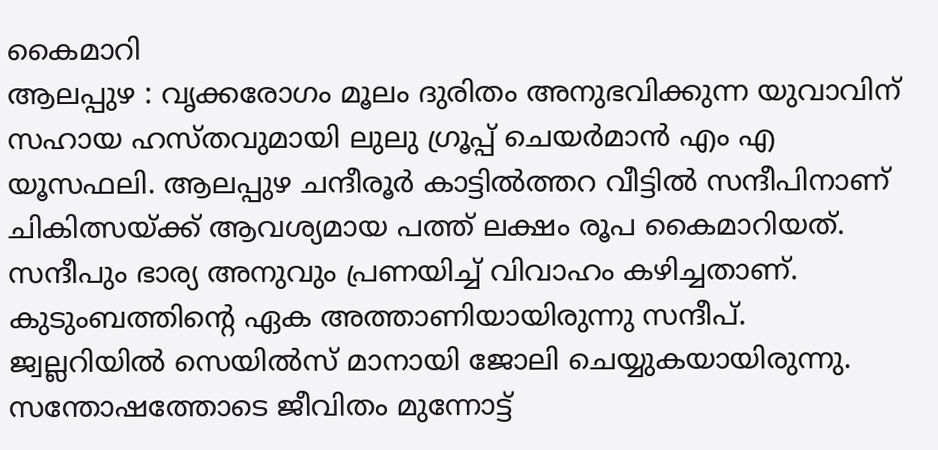കൈമാറി
ആലപ്പുഴ : വൃക്കരോഗം മൂലം ദുരിതം അനുഭവിക്കുന്ന യുവാവിന് സഹായ ഹസ്തവുമായി ലുലു ഗ്രൂപ്പ് ചെയർമാൻ എം എ യൂസഫലി. ആലപ്പുഴ ചന്ദീരൂർ കാട്ടിൽത്തറ വീട്ടിൽ സന്ദീപിനാണ് ചികിത്സയ്ക്ക് ആവശ്യമായ പത്ത് ലക്ഷം രൂപ കൈമാറിയത്.
സന്ദീപും ഭാര്യ അനുവും പ്രണയിച്ച് വിവാഹം കഴിച്ചതാണ്. കുടുംബത്തിന്റെ ഏക അത്താണിയായിരുന്നു സന്ദീപ്. ജ്വല്ലറിയിൽ സെയിൽസ് മാനായി ജോലി ചെയ്യുകയായിരുന്നു. സന്തോഷത്തോടെ ജീവിതം മുന്നോട്ട്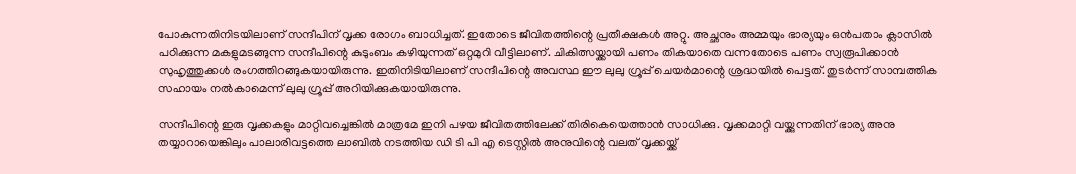പോകുന്നതിനിടയിലാണ് സന്ദീപിന് വൃക്ക രോഗം ബാധിച്ചത്. ഇതോടെ ജീവിതത്തിന്റെ പ്രതീക്ഷകൾ അറ്റു. അച്ഛനും അമ്മയും ഭാര്യയും ഒൻപതാം ക്ലാസിൽ പഠിക്കുന്ന മകളുമടങ്ങുന്ന സന്ദീപിന്റെ കുടുംബം കഴിയുന്നത് ഒറ്റമുറി വീട്ടിലാണ്. ചികിത്സയ്ക്കായി പണം തികയാതെ വന്നതോടെ പണം സ്വരൂപിക്കാൻ സുഹൃത്തുക്കൾ രംഗത്തിറങ്ങുകയായിരുന്നു. ഇതിനിടിയിലാണ് സന്ദീപിന്റെ അവസ്ഥ ഈ ലുലു ഗ്രൂപ്പ് ചെയർമാന്റെ ശ്രദ്ധയിൽ പെട്ടത്. തുടർന്ന് സാമ്പത്തിക സഹായം നൽകാമെന്ന് ലുലു ഗ്രൂപ്പ് അറിയിക്കുകയായിരുന്നു.

സന്ദീപിന്റെ ഇരു വൃക്കകളും മാറ്റിവച്ചെങ്കിൽ മാത്രമേ ഇനി പഴയ ജീവിതത്തിലേക്ക് തിരികെയെത്താൻ സാധിക്കു. വൃക്കമാറ്റി വയ്ക്കുന്നതിന് ഭാര്യ അനു തയ്യാറായെങ്കിലും പാലാരിവട്ടത്തെ ലാബിൽ നടത്തിയ ഡി ടി പി എ ടെസ്റ്റിൽ അനുവിന്റെ വലത് വൃക്കയ്ക്ക്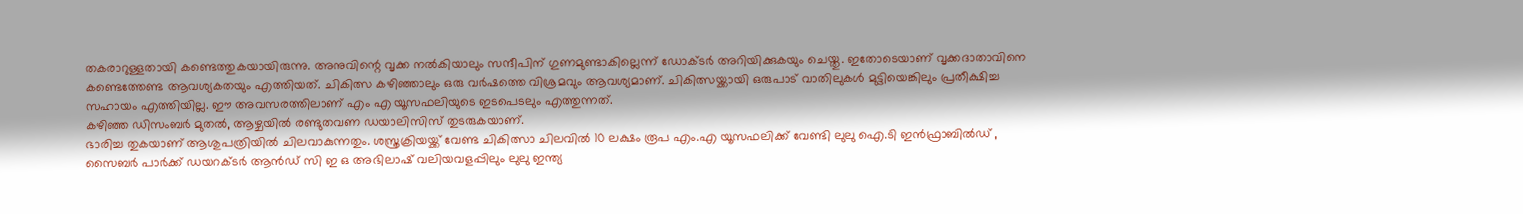തകരാറുള്ളതായി കണ്ടെത്തുകയായിരുന്നു. അനുവിന്റെ വൃക്ക നൽകിയാലും സന്ദീപിന് ഗുണമുണ്ടാകില്ലെന്ന് ഡോക്ടർ അറിയിക്കുകയും ചെയ്തു. ഇതോടെയാണ് വൃക്കദാതാവിനെ കണ്ടെത്തേണ്ട ആവശ്യകതയും എത്തിയത്. ചികിത്സ കഴിഞ്ഞാലും ഒരു വർഷത്തെ വിശ്രമവും ആവശ്യമാണ്. ചികിത്സയ്ക്കായി ഒരുപാട് വാതിലുകൾ മുട്ടിയെങ്കിലും പ്രതീക്ഷിച്ച സഹായം എത്തിയില്ല. ഈ അവസരത്തിലാണ് എം എ യൂസഫലിയുടെ ഇടപെടലും എത്തുന്നത്.
കഴിഞ്ഞ ഡിസംബർ മുതൽ, ആഴ്ചയിൽ രണ്ടുതവണ ഡയാലിസിസ് തുടരുകയാണ്.
ഭാരിച്ച തുകയാണ് ആശുപത്രിയിൽ ചിലവാകുന്നതും. ശസ്ത്രക്രിയയ്ക്ക് വേണ്ട ചികിത്സാ ചിലവിൽ 10 ലക്ഷം രൂപ എം.എ യൂസഫലിക്ക് വേണ്ടി ലുലു ഐ.ടി ഇൻഫ്രാബിൽഡ് , സൈബർ പാർക്ക് ഡയറക്ടർ ആൻഡ് സി ഇ ഒ അഭിലാഷ് വലിയവളപ്പിലും ലുലു ഇന്ത്യ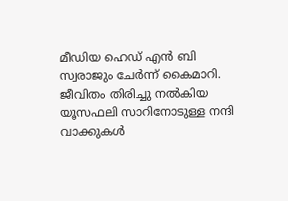മീഡിയ ഹെഡ് എൻ ബി സ്വരാജും ചേർന്ന് കൈമാറി. ജീവിതം തിരിച്ചു നൽകിയ യൂസഫലി സാറിനോടുള്ള നന്ദി വാക്കുകൾ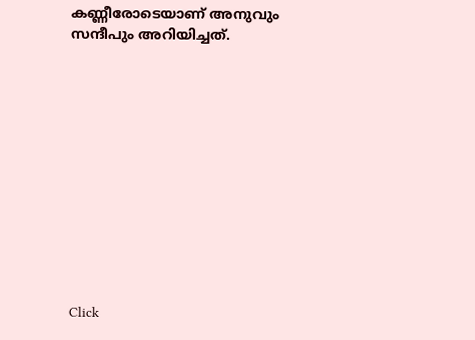കണ്ണീരോടെയാണ് അനുവും സന്ദീപും അറിയിച്ചത്.












Click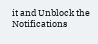it and Unblock the Notifications